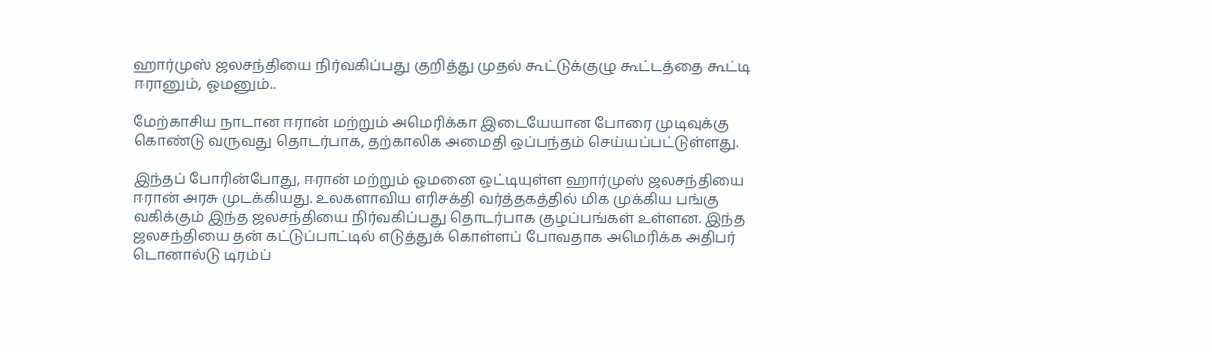ஹார்முஸ் ஜலசந்தியை நிர்வகிப்பது குறித்து முதல் கூட்டுக்குழு கூட்டத்தை கூட்டி ஈரானும், ஓமனும்..

மேற்காசிய நாடான ஈரான் மற்றும் அமெரிக்கா இடையேயான போரை முடிவுக்கு கொண்டு வருவது தொடர்பாக, தற்காலிக அமைதி ஒப்பந்தம் செய்யப்பட்டுள்ளது.

இந்தப் போரின்போது, ஈரான் மற்றும் ஓமனை ஒட்டியுள்ள ஹார்முஸ் ஜலசந்தியை ஈரான் அரசு முடக்கியது. உலகளாவிய எரிசக்தி வர்த்தகத்தில் மிக முக்கிய பங்கு வகிக்கும் இந்த ஜலசந்தியை நிர்வகிப்பது தொடர்பாக குழப்பங்கள் உள்ளன. இந்த ஜலசந்தியை தன் கட்டுப்பாட்டில் எடுத்துக் கொள்ளப் போவதாக அமெரிக்க அதிபர் டொனால்டு டிரம்ப்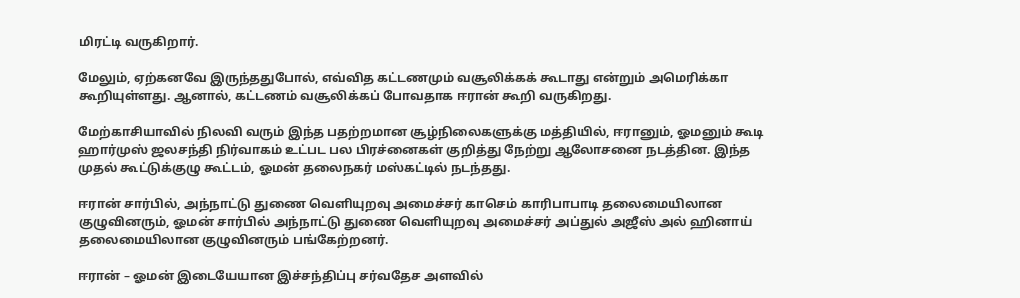மிரட்டி வருகிறார்.

மேலும், ஏற்கனவே இருந்ததுபோல், எவ்வித கட்டணமும் வசூலிக்கக் கூடாது என்றும் அமெரிக்கா கூறியுள்ளது. ஆனால், கட்டணம் வசூலிக்கப் போவதாக ஈரான் கூறி வருகிறது.

மேற்காசியாவில் நிலவி வரும் இந்த பதற்றமான சூழ்நிலைகளுக்கு மத்தியில், ஈரானும், ஓமனும் கூடி ஹார்முஸ் ஜலசந்தி நிர்வாகம் உட்பட பல பிரச்னைகள் குறித்து நேற்று ஆலோசனை நடத்தின. இந்த முதல் கூட்டுக்குழு கூட்டம், ஓமன் தலைநகர் மஸ்கட்டில் நடந்தது.

ஈரான் சார்பில், அந்நாட்டு துணை வெளியுறவு அமைச்சர் காசெம் காரிபாபாடி தலைமையிலான குழுவினரும், ஓமன் சார்பில் அந்நாட்டு துணை வெளியுறவு அமைச்சர் அப்துல் அஜீஸ் அல் ஹினாய் தலைமையிலான குழுவினரும் பங்கேற்றனர்.

ஈரான் – ஓமன் இடையேயான இச்சந்திப்பு சர்வதேச அளவில்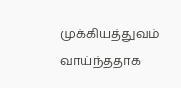முக்கியத்துவம் வாய்ந்ததாக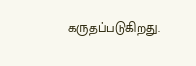கருதப்படுகிறது.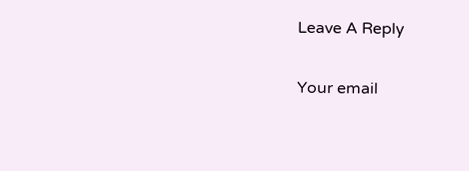Leave A Reply

Your email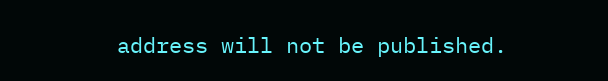address will not be published.